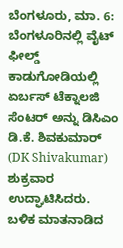ಬೆಂಗಳೂರು, ಮಾ. 6: ಬೆಂಗಳೂರಿನಲ್ಲಿ ವೈಟ್ ಫೀಲ್ಡ್ ಕಾಡುಗೋಡಿಯಲ್ಲಿ ಏರ್ಬಸ್ ಟೆಕ್ನಾಲಜಿ ಸೆಂಟರ್ ಅನ್ನು ಡಿಸಿಎಂ ಡಿ.ಕೆ. ಶಿವಕುಮಾರ್ (DK Shivakumar) ಶುಕ್ರವಾರ ಉದ್ಘಾಟಿಸಿದರು. ಬಳಿಕ ಮಾತನಾಡಿದ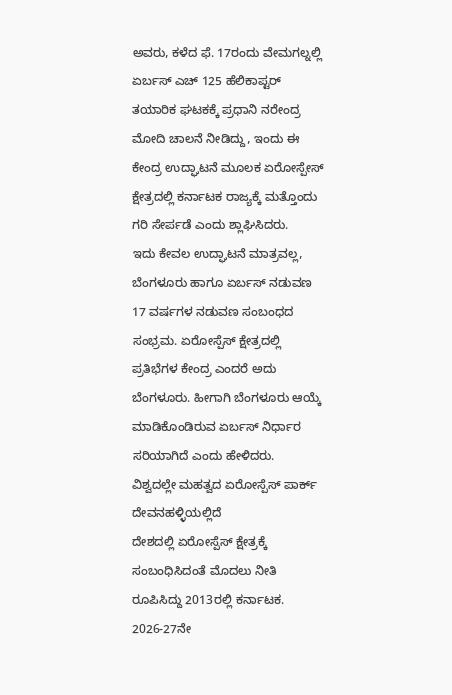ಅವರು, ಕಳೆದ ಫೆ. 17ರಂದು ವೇಮಗಲ್ನಲ್ಲಿ ಏರ್ಬಸ್ ಎಚ್ 125 ಹೆಲಿಕಾಪ್ಟರ್ ತಯಾರಿಕ ಘಟಕಕ್ಕೆ ಪ್ರಧಾನಿ ನರೇಂದ್ರ ಮೋದಿ ಚಾಲನೆ ನೀಡಿದ್ದು, ಇಂದು ಈ ಕೇಂದ್ರ ಉದ್ಘಾಟನೆ ಮೂಲಕ ಏರೋಸ್ಪೇಸ್ ಕ್ಷೇತ್ರದಲ್ಲಿ ಕರ್ನಾಟಕ ರಾಜ್ಯಕ್ಕೆ ಮತ್ತೊಂದು ಗರಿ ಸೇರ್ಪಡೆ ಎಂದು ಶ್ಲಾಘಿಸಿದರು.
ಇದು ಕೇವಲ ಉದ್ಘಾಟನೆ ಮಾತ್ರವಲ್ಲ, ಬೆಂಗಳೂರು ಹಾಗೂ ಏರ್ಬಸ್ ನಡುವಣ 17 ವರ್ಷಗಳ ನಡುವಣ ಸಂಬಂಧದ ಸಂಭ್ರಮ. ಏರೋಸ್ಪೆಸ್ ಕ್ಷೇತ್ರದಲ್ಲಿ ಪ್ರತಿಭೆಗಳ ಕೇಂದ್ರ ಎಂದರೆ ಅದು ಬೆಂಗಳೂರು. ಹೀಗಾಗಿ ಬೆಂಗಳೂರು ಆಯ್ಕೆ ಮಾಡಿಕೊಂಡಿರುವ ಏರ್ಬಸ್ ನಿರ್ಧಾರ ಸರಿಯಾಗಿದೆ ಎಂದು ಹೇಳಿದರು.
ವಿಶ್ವದಲ್ಲೇ ಮಹತ್ವದ ಏರೋಸ್ಪೆಸ್ ಪಾರ್ಕ್ ದೇವನಹಳ್ಳಿಯಲ್ಲಿದೆ
ದೇಶದಲ್ಲಿ ಏರೋಸ್ಪೆಸ್ ಕ್ಷೇತ್ರಕ್ಕೆ ಸಂಬಂಧಿಸಿದಂತೆ ಮೊದಲು ನೀತಿ ರೂಪಿಸಿದ್ದು 2013ರಲ್ಲಿ ಕರ್ನಾಟಕ. 2026-27ನೇ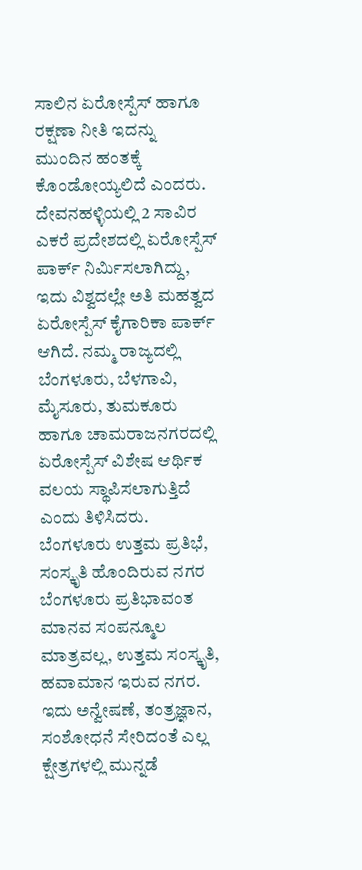ಸಾಲಿನ ಏರೋಸ್ಪೆಸ್ ಹಾಗೂ ರಕ್ಷಣಾ ನೀತಿ ಇದನ್ನು ಮುಂದಿನ ಹಂತಕ್ಕೆ ಕೊಂಡೋಯ್ಯಲಿದೆ ಎಂದರು.
ದೇವನಹಳ್ಳಿಯಲ್ಲಿ 2 ಸಾವಿರ ಎಕರೆ ಪ್ರದೇಶದಲ್ಲಿ ಏರೋಸ್ಪೆಸ್ ಪಾರ್ಕ್ ನಿರ್ಮಿಸಲಾಗಿದ್ದು, ಇದು ವಿಶ್ವದಲ್ಲೇ ಅತಿ ಮಹತ್ವದ ಏರೋಸ್ಪೆಸ್ ಕೈಗಾರಿಕಾ ಪಾರ್ಕ್ ಆಗಿದೆ. ನಮ್ಮ ರಾಜ್ಯದಲ್ಲಿ ಬೆಂಗಳೂರು, ಬೆಳಗಾವಿ, ಮೈಸೂರು, ತುಮಕೂರು ಹಾಗೂ ಚಾಮರಾಜನಗರದಲ್ಲಿ ಏರೋಸ್ಪೆಸ್ ವಿಶೇಷ ಆರ್ಥಿಕ ವಲಯ ಸ್ಥಾಪಿಸಲಾಗುತ್ತಿದೆ ಎಂದು ತಿಳಿಸಿದರು.
ಬೆಂಗಳೂರು ಉತ್ತಮ ಪ್ರತಿಭೆ, ಸಂಸ್ಕೃತಿ ಹೊಂದಿರುವ ನಗರ
ಬೆಂಗಳೂರು ಪ್ರತಿಭಾವಂತ ಮಾನವ ಸಂಪನ್ಮೂಲ ಮಾತ್ರವಲ್ಲ, ಉತ್ತಮ ಸಂಸ್ಕೃತಿ, ಹವಾಮಾನ ಇರುವ ನಗರ. ಇದು ಅನ್ವೇಷಣೆ, ತಂತ್ರಜ್ಞಾನ, ಸಂಶೋಧನೆ ಸೇರಿದಂತೆ ಎಲ್ಲ ಕ್ಷೇತ್ರಗಳಲ್ಲಿ ಮುನ್ನಡೆ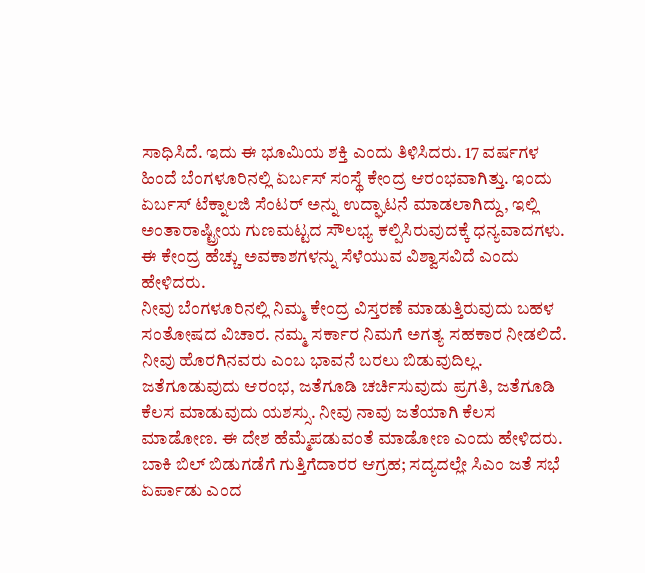ಸಾಧಿಸಿದೆ. ಇದು ಈ ಭೂಮಿಯ ಶಕ್ತಿ ಎಂದು ತಿಳಿಸಿದರು. 17 ವರ್ಷಗಳ ಹಿಂದೆ ಬೆಂಗಳೂರಿನಲ್ಲಿ ಏರ್ಬಸ್ ಸಂಸ್ಥೆ ಕೇಂದ್ರ ಆರಂಭವಾಗಿತ್ತು. ಇಂದು ಏರ್ಬಸ್ ಟೆಕ್ನಾಲಜಿ ಸೆಂಟರ್ ಅನ್ನು ಉದ್ಘಾಟನೆ ಮಾಡಲಾಗಿದ್ದು, ಇಲ್ಲಿ ಅಂತಾರಾಷ್ಟ್ರೀಯ ಗುಣಮಟ್ಟದ ಸೌಲಭ್ಯ ಕಲ್ಪಿಸಿರುವುದಕ್ಕೆ ಧನ್ಯವಾದಗಳು. ಈ ಕೇಂದ್ರ ಹೆಚ್ಚು ಅವಕಾಶಗಳನ್ನು ಸೆಳೆಯುವ ವಿಶ್ವಾಸವಿದೆ ಎಂದು ಹೇಳಿದರು.
ನೀವು ಬೆಂಗಳೂರಿನಲ್ಲಿ ನಿಮ್ಮ ಕೇಂದ್ರ ವಿಸ್ತರಣೆ ಮಾಡುತ್ತಿರುವುದು ಬಹಳ ಸಂತೋಷದ ವಿಚಾರ. ನಮ್ಮ ಸರ್ಕಾರ ನಿಮಗೆ ಅಗತ್ಯ ಸಹಕಾರ ನೀಡಲಿದೆ. ನೀವು ಹೊರಗಿನವರು ಎಂಬ ಭಾವನೆ ಬರಲು ಬಿಡುವುದಿಲ್ಲ. ಜತೆಗೂಡುವುದು ಆರಂಭ, ಜತೆಗೂಡಿ ಚರ್ಚಿಸುವುದು ಪ್ರಗತಿ, ಜತೆಗೂಡಿ ಕೆಲಸ ಮಾಡುವುದು ಯಶಸ್ಸು. ನೀವು ನಾವು ಜತೆಯಾಗಿ ಕೆಲಸ ಮಾಡೋಣ. ಈ ದೇಶ ಹೆಮ್ಮೆಪಡುವಂತೆ ಮಾಡೋಣ ಎಂದು ಹೇಳಿದರು.
ಬಾಕಿ ಬಿಲ್ ಬಿಡುಗಡೆಗೆ ಗುತ್ತಿಗೆದಾರರ ಆಗ್ರಹ; ಸದ್ಯದಲ್ಲೇ ಸಿಎಂ ಜತೆ ಸಭೆ ಏರ್ಪಾಡು ಎಂದ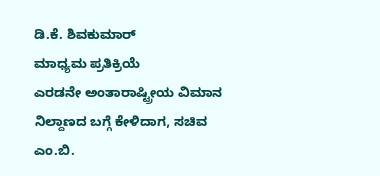ಡಿ.ಕೆ. ಶಿವಕುಮಾರ್
ಮಾಧ್ಯಮ ಪ್ರತಿಕ್ರಿಯೆ
ಎರಡನೇ ಅಂತಾರಾಷ್ಟ್ರೀಯ ವಿಮಾನ ನಿಲ್ದಾಣದ ಬಗ್ಗೆ ಕೇಳಿದಾಗ, ಸಚಿವ ಎಂ.ಬಿ.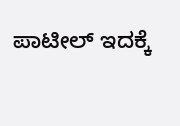ಪಾಟೀಲ್ ಇದಕ್ಕೆ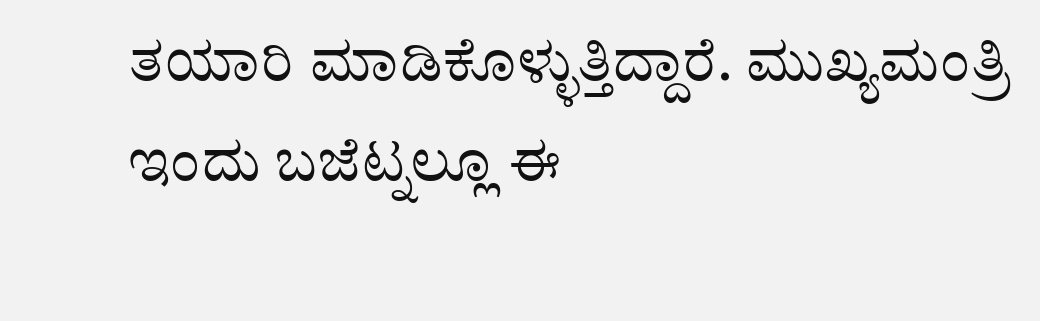ತಯಾರಿ ಮಾಡಿಕೊಳ್ಳುತ್ತಿದ್ದಾರೆ. ಮುಖ್ಯಮಂತ್ರಿ ಇಂದು ಬಜೆಟ್ನಲ್ಲೂ ಈ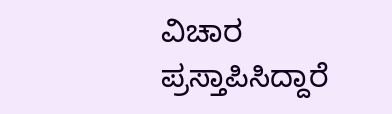ವಿಚಾರ ಪ್ರಸ್ತಾಪಿಸಿದ್ದಾರೆ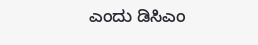ಎಂದು ಡಿಸಿಎಂ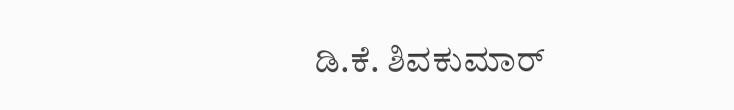ಡಿ.ಕೆ. ಶಿವಕುಮಾರ್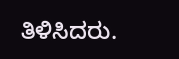ತಿಳಿಸಿದರು.